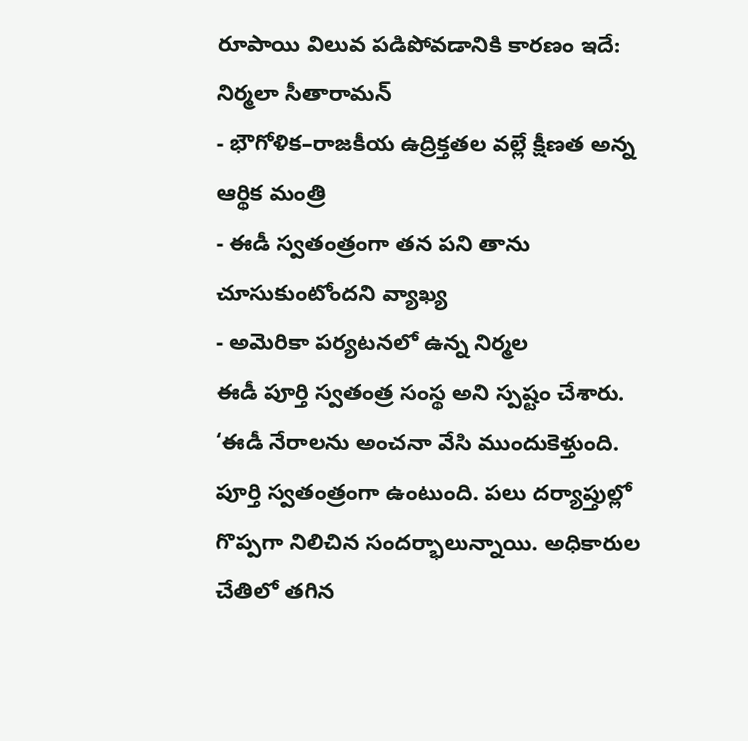రూపాయి విలువ పడిపోవడానికి కారణం ఇదే: నిర్మలా సీతారామన్
- భౌగోళిక–రాజకీయ ఉద్రిక్తతల వల్లే క్షీణత అన్న ఆర్థిక మంత్రి
- ఈడీ స్వతంత్రంగా తన పని తాను చూసుకుంటోందని వ్యాఖ్య
- అమెరికా పర్యటనలో ఉన్న నిర్మల
ఈడీ పూర్తి స్వతంత్ర సంస్థ అని స్పష్టం చేశారు. ‘ఈడీ నేరాలను అంచనా వేసి ముందుకెళ్తుంది. పూర్తి స్వతంత్రంగా ఉంటుంది. పలు దర్యాప్తుల్లో గొప్పగా నిలిచిన సందర్భాలున్నాయి. అధికారుల చేతిలో తగిన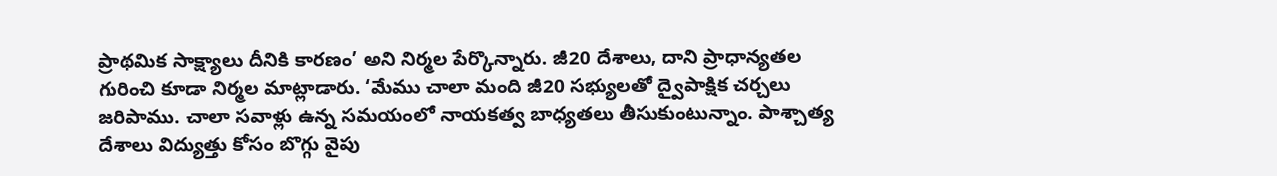ప్రాథమిక సాక్ష్యాలు దీనికి కారణం’ అని నిర్మల పేర్కొన్నారు. జీ20 దేశాలు, దాని ప్రాధాన్యతల గురించి కూడా నిర్మల మాట్లాడారు. ‘మేము చాలా మంది జీ20 సభ్యులతో ద్వైపాక్షిక చర్చలు జరిపాము. చాలా సవాళ్లు ఉన్న సమయంలో నాయకత్వ బాధ్యతలు తీసుకుంటున్నాం. పాశ్చాత్య దేశాలు విద్యుత్తు కోసం బొగ్గు వైపు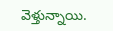వెళ్తున్నాయి.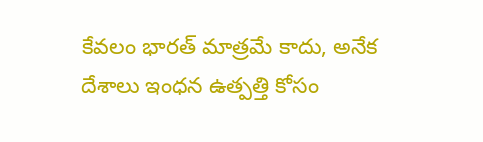కేవలం భారత్ మాత్రమే కాదు, అనేక దేశాలు ఇంధన ఉత్పత్తి కోసం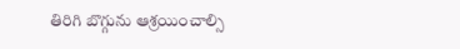తిరిగి బొగ్గును ఆశ్రయించాల్సి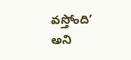వస్తోంది’ అని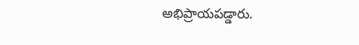అభిప్రాయపడ్డారు.